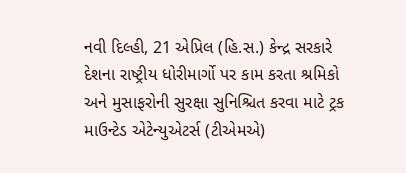નવી દિલ્હી, 21 એપ્રિલ (હિ.સ.) કેન્દ્ર સરકારે દેશના રાષ્ટ્રીય ધોરીમાર્ગો પર કામ કરતા શ્રમિકો અને મુસાફરોની સુરક્ષા સુનિશ્ચિત કરવા માટે ટ્રક માઉન્ટેડ એટેન્યુએટર્સ (ટીએમએ)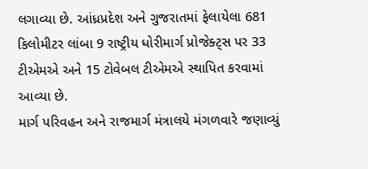લગાવ્યા છે. આંધ્રપ્રદેશ અને ગુજરાતમાં ફેલાયેલા 681 કિલોમીટર લાંબા 9 રાષ્ટ્રીય ધોરીમાર્ગ પ્રોજેક્ટ્સ પર 33 ટીએમએ અને 15 ટોવેબલ ટીએમએ સ્થાપિત કરવામાં આવ્યા છે.
માર્ગ પરિવહન અને રાજમાર્ગ મંત્રાલયે મંગળવારે જણાવ્યું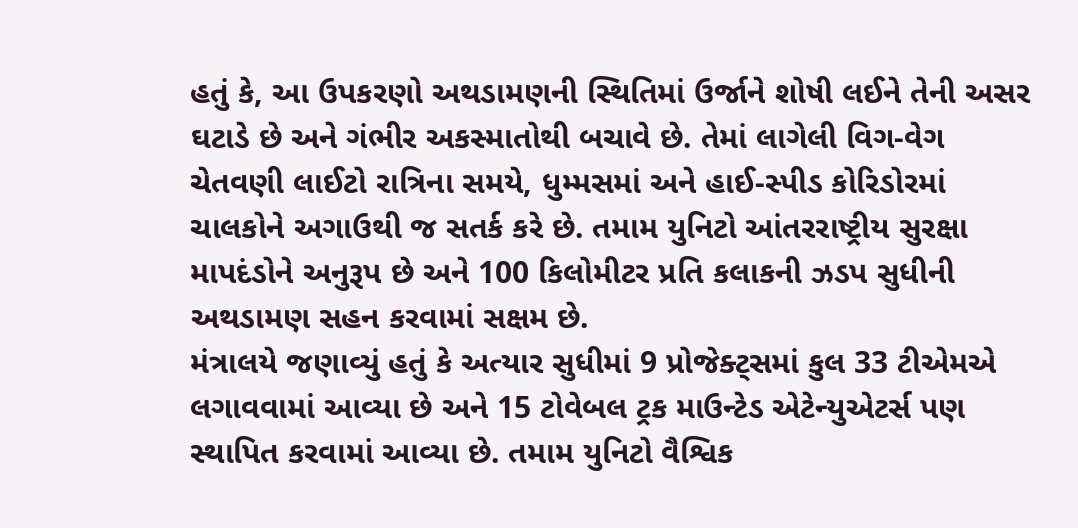હતું કે, આ ઉપકરણો અથડામણની સ્થિતિમાં ઉર્જાને શોષી લઈને તેની અસર ઘટાડે છે અને ગંભીર અકસ્માતોથી બચાવે છે. તેમાં લાગેલી વિગ-વેગ ચેતવણી લાઈટો રાત્રિના સમયે, ધુમ્મસમાં અને હાઈ-સ્પીડ કોરિડોરમાં ચાલકોને અગાઉથી જ સતર્ક કરે છે. તમામ યુનિટો આંતરરાષ્ટ્રીય સુરક્ષા માપદંડોને અનુરૂપ છે અને 100 કિલોમીટર પ્રતિ કલાકની ઝડપ સુધીની અથડામણ સહન કરવામાં સક્ષમ છે.
મંત્રાલયે જણાવ્યું હતું કે અત્યાર સુધીમાં 9 પ્રોજેક્ટ્સમાં કુલ 33 ટીએમએ લગાવવામાં આવ્યા છે અને 15 ટોવેબલ ટ્રક માઉન્ટેડ એટેન્યુએટર્સ પણ સ્થાપિત કરવામાં આવ્યા છે. તમામ યુનિટો વૈશ્વિક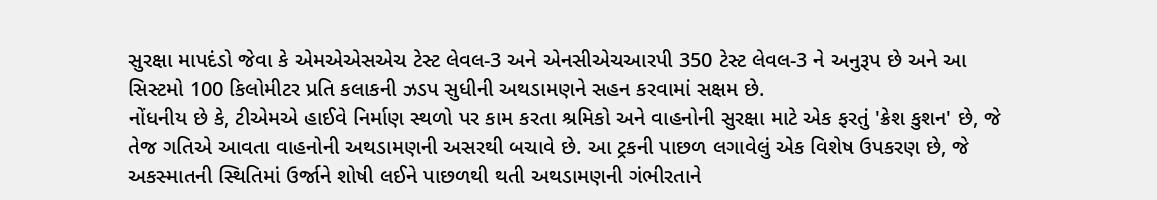સુરક્ષા માપદંડો જેવા કે એમએએસએચ ટેસ્ટ લેવલ-3 અને એનસીએચઆરપી 350 ટેસ્ટ લેવલ-3 ને અનુરૂપ છે અને આ સિસ્ટમો 100 કિલોમીટર પ્રતિ કલાકની ઝડપ સુધીની અથડામણને સહન કરવામાં સક્ષમ છે.
નોંધનીય છે કે, ટીએમએ હાઈવે નિર્માણ સ્થળો પર કામ કરતા શ્રમિકો અને વાહનોની સુરક્ષા માટે એક ફરતું 'ક્રેશ કુશન' છે, જે તેજ ગતિએ આવતા વાહનોની અથડામણની અસરથી બચાવે છે. આ ટ્રકની પાછળ લગાવેલું એક વિશેષ ઉપકરણ છે, જે અકસ્માતની સ્થિતિમાં ઉર્જાને શોષી લઈને પાછળથી થતી અથડામણની ગંભીરતાને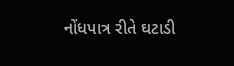નોંધપાત્ર રીતે ઘટાડી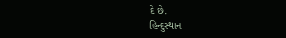દે છે.
હિન્દુસ્થાન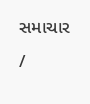સમાચાર /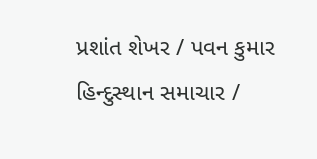પ્રશાંત શેખર / પવન કુમાર
હિન્દુસ્થાન સમાચાર /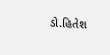ડો.હિતેશ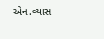એન.વ્યાસ